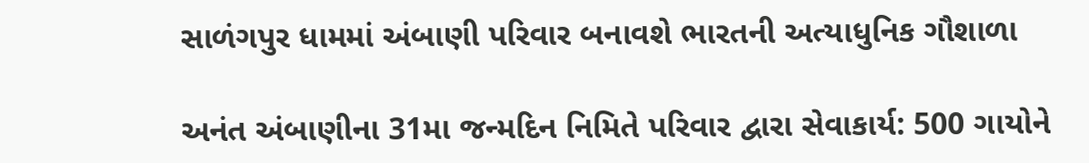સાળંગપુર ધામમાં અંબાણી પરિવાર બનાવશે ભારતની અત્યાધુનિક ગૌશાળા

અનંત અંબાણીના 31મા જન્મદિન નિમિતે પરિવાર દ્વારા સેવાકાર્ય: 500 ગાયોને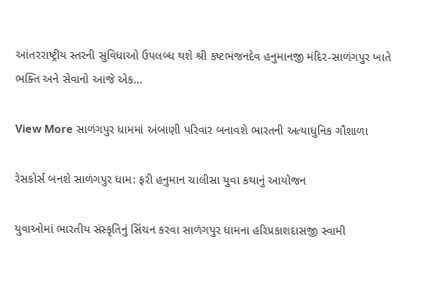આંતરરાષ્ટ્રીય સ્તરની સુવિધાઓ ઉપલબ્ધ થશે શ્રી કષ્ટભંજનદેવ હનુમાનજી મંદિર-સાળંગપુર ખાતે ભક્તિ અને સેવાનો આજે એક…

View More સાળંગપુર ધામમાં અંબાણી પરિવાર બનાવશે ભારતની અત્યાધુનિક ગૌશાળા

રેસકોર્સ બનશે સાળંગપુર ધામ: ફરી હનુમાન ચાલીસા યુવા કથાનું આયોજન

યુવાઓમાં ભારતીય સંસ્કૃતિનું સિંચન કરવા સાળંગપુર ધામના હરિપ્રકાશદાસજી સ્વામી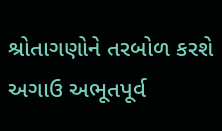શ્રોતાગણોને તરબોળ કરશે અગાઉ અભૂતપૂર્વ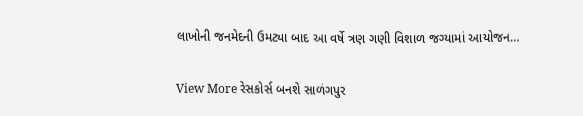લાખોની જનમેદની ઉમટ્યા બાદ આ વર્ષે ત્રણ ગણી વિશાળ જગ્યામાં આયોજન…

View More રેસકોર્સ બનશે સાળંગપુર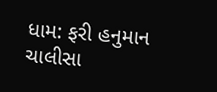ધામ: ફરી હનુમાન ચાલીસા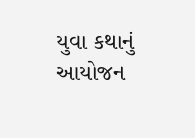યુવા કથાનું આયોજન